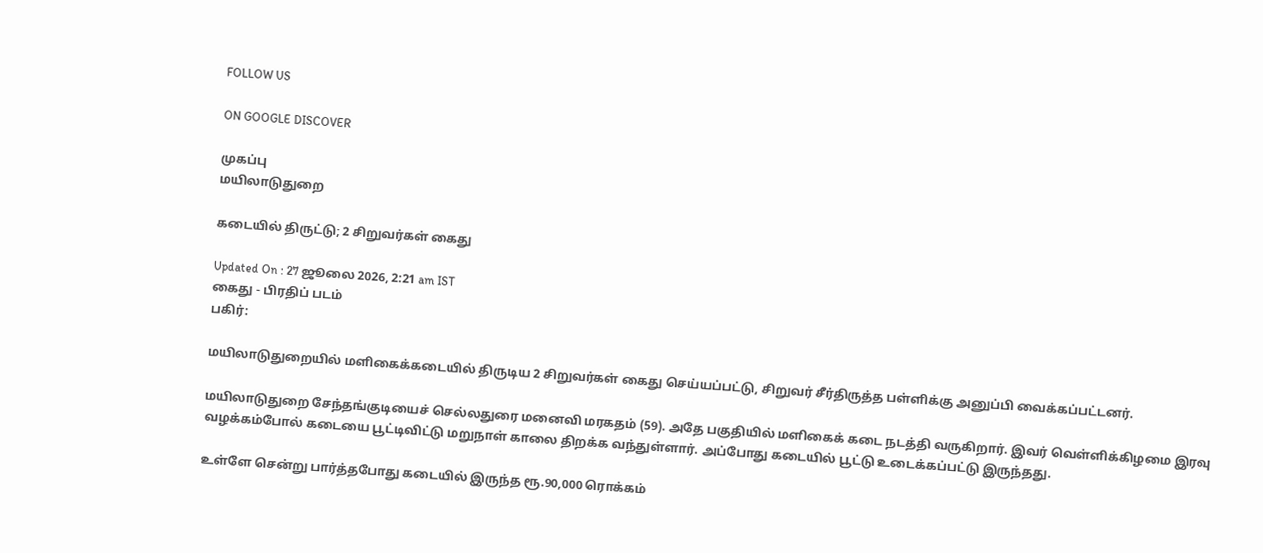FOLLOW US

ON GOOGLE DISCOVER

முகப்பு
மயிலாடுதுறை

கடையில் திருட்டு; 2 சிறுவர்கள் கைது

Updated On : 27 ஜூலை 2026, 2:21 am IST
கைது - பிரதிப் படம்
பகிர்:

மயிலாடுதுறையில் மளிகைக்கடையில் திருடிய 2 சிறுவர்கள் கைது செய்யப்பட்டு, சிறுவர் சீர்திருத்த பள்ளிக்கு அனுப்பி வைக்கப்பட்டனர்.

மயிலாடுதுறை சேந்தங்குடியைச் செல்லதுரை மனைவி மரகதம் (59). அதே பகுதியில் மளிகைக் கடை நடத்தி வருகிறார். இவர் வெள்ளிக்கிழமை இரவு வழக்கம்போல் கடையை பூட்டிவிட்டு மறுநாள் காலை திறக்க வந்துள்ளார். அப்போது கடையில் பூட்டு உடைக்கப்பட்டு இருந்தது.

உள்ளே சென்று பார்த்தபோது கடையில் இருந்த ரூ.90,000 ரொக்கம்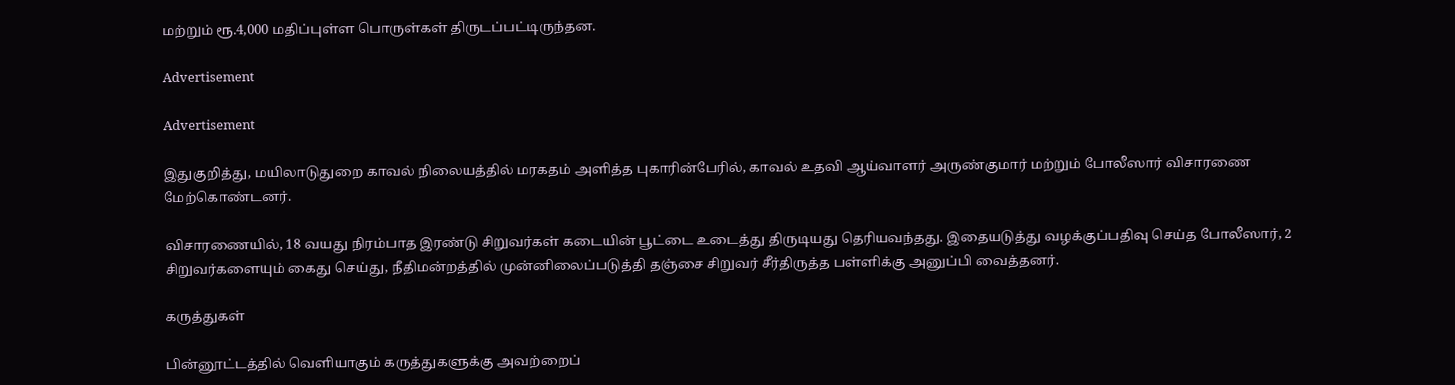மற்றும் ரூ.4,000 மதிப்புள்ள பொருள்கள் திருடப்பட்டிருந்தன.

Advertisement

Advertisement

இதுகுறித்து, மயிலாடுதுறை காவல் நிலையத்தில் மரகதம் அளித்த புகாரின்பேரில், காவல் உதவி ஆய்வாளர் அருண்குமார் மற்றும் போலீஸார் விசாரணை மேற்கொண்டனர்.

விசாரணையில், 18 வயது நிரம்பாத இரண்டு சிறுவர்கள் கடையின் பூட்டை உடைத்து திருடியது தெரியவந்தது. இதையடுத்து வழக்குப்பதிவு செய்த போலீஸார், 2 சிறுவர்களையும் கைது செய்து, நீதிமன்றத்தில் முன்னிலைப்படுத்தி தஞ்சை சிறுவர் சீர்திருத்த பள்ளிக்கு அனுப்பி வைத்தனர்.

கருத்துகள்

பின்னூட்டத்தில் வெளியாகும் கருத்துகளுக்கு அவற்றைப்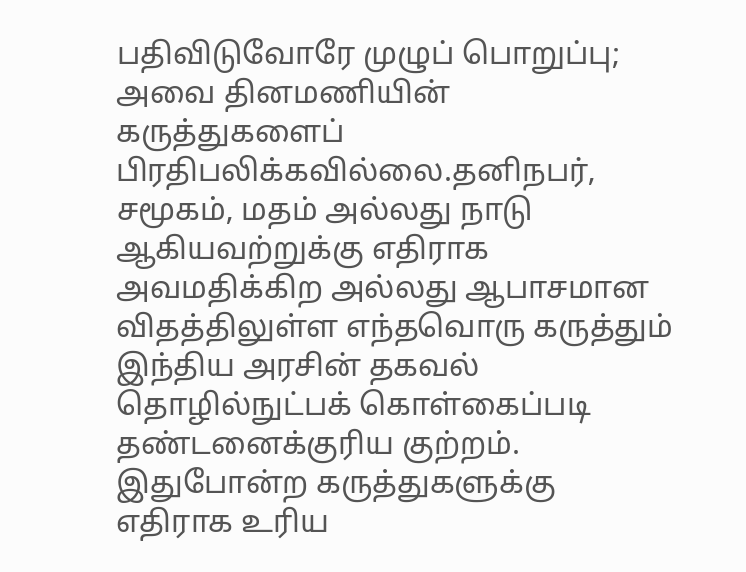பதிவிடுவோரே முழுப் பொறுப்பு; அவை தினமணியின் கருத்துகளைப் பிரதிபலிக்கவில்லை.தனிநபர், சமூகம், மதம் அல்லது நாடு ஆகியவற்றுக்கு எதிராக அவமதிக்கிற அல்லது ஆபாசமான விதத்திலுள்ள எந்தவொரு கருத்தும் இந்திய அரசின் தகவல் தொழில்நுட்பக் கொள்கைப்படி தண்டனைக்குரிய குற்றம். இதுபோன்ற கருத்துகளுக்கு எதிராக உரிய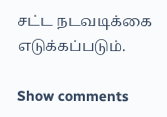சட்ட நடவடிக்கை எடுக்கப்படும்.

Show comments